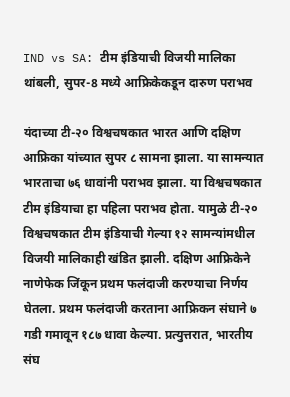IND vs SA: टीम इंडियाची विजयी मालिका थांबली, सुपर-8 मध्ये आफ्रिकेकडून दारुण पराभव

यंदाच्या टी-२० विश्वचषकात भारत आणि दक्षिण आफ्रिका यांच्यात सुपर ८ सामना झाला. या सामन्यात भारताचा ७६ धावांनी पराभव झाला. या विश्वचषकात टीम इंडियाचा हा पहिला पराभव होता. यामुळे टी-२० विश्वचषकात टीम इंडियाची गेल्या १२ सामन्यांमधील विजयी मालिकाही खंडित झाली. दक्षिण आफ्रिकेने नाणेफेक जिंकून प्रथम फलंदाजी करण्याचा निर्णय घेतला. प्रथम फलंदाजी करताना आफ्रिकन संघाने ७ गडी गमावून १८७ धावा केल्या. प्रत्युत्तरात, भारतीय संघ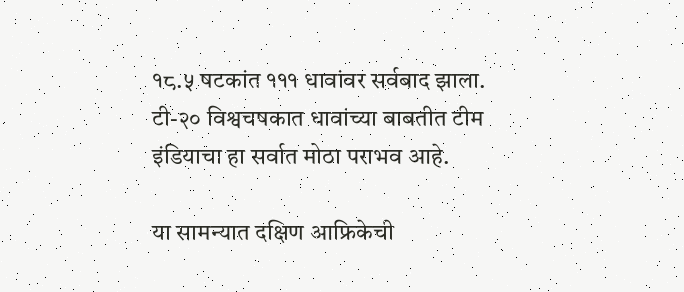१८.५ षटकांत १११ धावांवर सर्वबाद झाला. टी-२० विश्वचषकात धावांच्या बाबतीत टीम इंडियाचा हा सर्वात मोठा पराभव आहे.

या सामन्यात दक्षिण आफ्रिकेची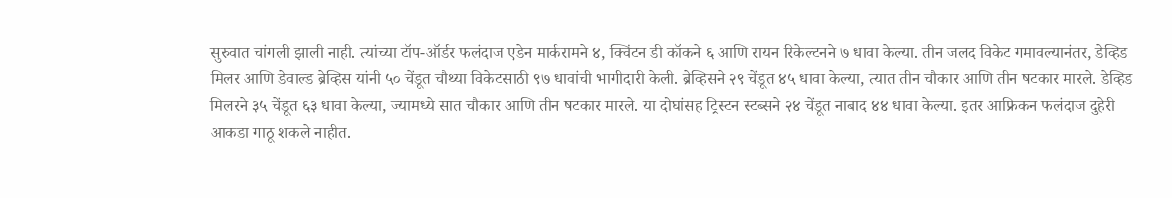सुरुवात चांगली झाली नाही. त्यांच्या टॉप-ऑर्डर फलंदाज एडेन मार्करामने ४, क्विंटन डी कॉकने ६ आणि रायन रिकेल्टनने ७ धावा केल्या. तीन जलद विकेट गमावल्यानंतर, डेव्हिड मिलर आणि डेवाल्ड ब्रेव्हिस यांनी ५० चेंडूत चौथ्या विकेटसाठी ९७ धावांची भागीदारी केली. ब्रेव्हिसने २९ चेंडूत ४५ धावा केल्या, त्यात तीन चौकार आणि तीन षटकार मारले. डेव्हिड मिलरने ३५ चेंडूत ६३ धावा केल्या, ज्यामध्ये सात चौकार आणि तीन षटकार मारले. या दोघांसह ट्रिस्टन स्टब्सने २४ चेंडूत नाबाद ४४ धावा केल्या. इतर आफ्रिकन फलंदाज दुहेरी आकडा गाठू शकले नाहीत.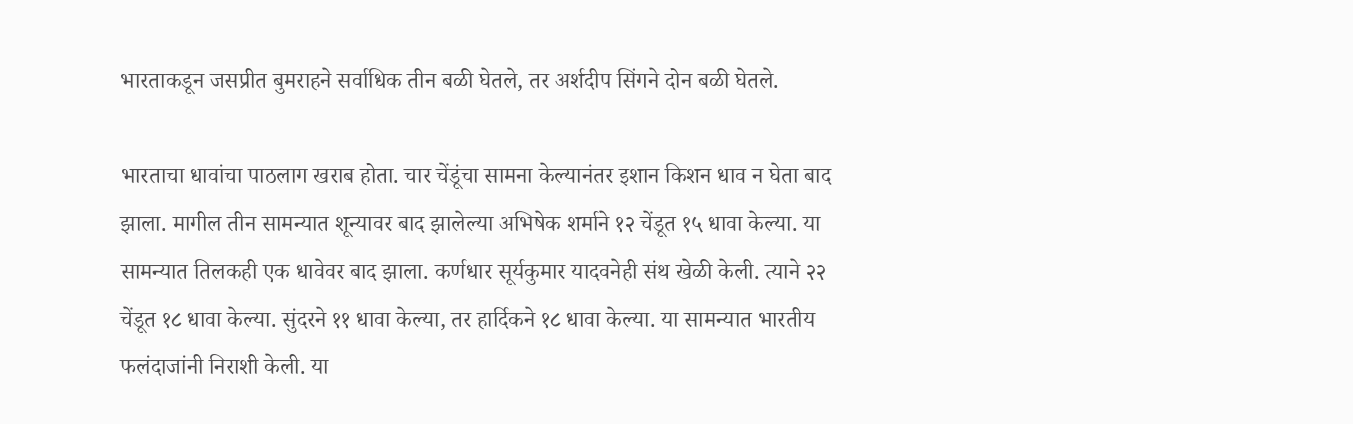भारताकडून जसप्रीत बुमराहने सर्वाधिक तीन बळी घेतले, तर अर्शदीप सिंगने दोन बळी घेतले.

भारताचा धावांचा पाठलाग खराब होता. चार चेंडूंचा सामना केल्यानंतर इशान किशन धाव न घेता बाद झाला. मागील तीन सामन्यात शून्यावर बाद झालेल्या अभिषेक शर्माने १२ चेंडूत १५ धावा केल्या. या सामन्यात तिलकही एक धावेवर बाद झाला. कर्णधार सूर्यकुमार यादवनेही संथ खेळी केली. त्याने २२ चेंडूत १८ धावा केल्या. सुंदरने ११ धावा केल्या, तर हार्दिकने १८ धावा केल्या. या सामन्यात भारतीय फलंदाजांनी निराशी केली. या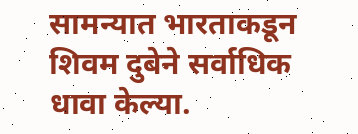सामन्यात भारताकडून शिवम दुबेने सर्वाधिक धावा केल्या.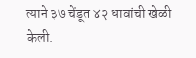त्याने ३७ चेंडूत ४२ धावांची खेळी केली.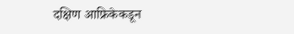दक्षिण आफ्रिकेकडून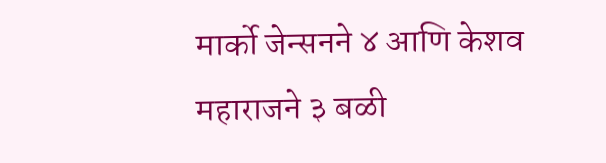मार्को जेन्सनने ४ आणि केशव महाराजने ३ बळी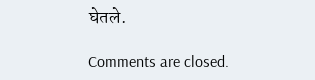घेतले.

Comments are closed.